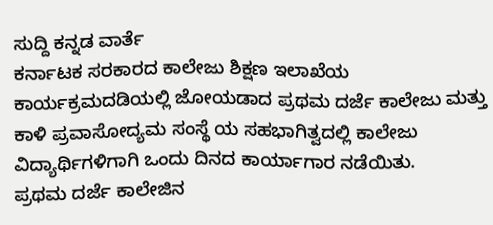ಸುದ್ದಿ ಕನ್ನಡ ವಾರ್ತೆ
ಕರ್ನಾಟಕ ಸರಕಾರದ ಕಾಲೇಜು ಶಿಕ್ಷಣ ಇಲಾಖೆಯ ಕಾರ್ಯಕ್ರಮದಡಿಯಲ್ಲಿ ಜೋಯಡಾದ ಪ್ರಥಮ ದರ್ಜೆ ಕಾಲೇಜು ಮತ್ತು ಕಾಳಿ ಪ್ರವಾಸೋದ್ಯಮ ಸಂಸ್ಥೆ ಯ ಸಹಭಾಗಿತ್ವದಲ್ಲಿ ಕಾಲೇಜು ವಿದ್ಯಾರ್ಥಿಗಳಿಗಾಗಿ ಒಂದು ದಿನದ ಕಾರ್ಯಾಗಾರ ನಡೆಯಿತು.
ಪ್ರಥಮ ದರ್ಜೆ ಕಾಲೇಜಿನ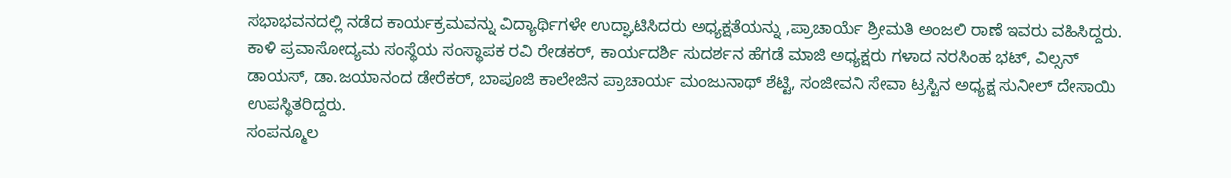ಸಭಾಭವನದಲ್ಲಿ ನಡೆದ ಕಾರ್ಯಕ್ರಮವನ್ನು ವಿದ್ಯಾರ್ಥಿಗಳೇ ಉದ್ಘಾಟಿಸಿದರು ಅಧ್ಯಕ್ಷತೆಯನ್ನು ,ಪ್ರಾಚಾರ್ಯೆ ಶ್ರೀಮತಿ ಅಂಜಲಿ ರಾಣೆ ಇವರು ವಹಿಸಿದ್ದರು. ಕಾಳಿ ಪ್ರವಾಸೋದ್ಯಮ ಸಂಸ್ಥೆಯ ಸಂಸ್ಥಾಪಕ ರವಿ ರೇಡಕರ್, ಕಾರ್ಯದರ್ಶಿ ಸುದರ್ಶನ ಹೆಗಡೆ ಮಾಜಿ ಅಧ್ಯಕ್ಷರು ಗಳಾದ ನರಸಿಂಹ ಭಟ್, ವಿಲ್ಸನ್ ಡಾಯಸ್, ಡಾ.ಜಯಾನಂದ ಡೇರೆಕರ್, ಬಾಪೂಜಿ ಕಾಲೇಜಿನ ಪ್ರಾಚಾರ್ಯ ಮಂಜುನಾಥ್ ಶೆಟ್ಟಿ, ಸಂಜೀವನಿ ಸೇವಾ ಟ್ರಸ್ಟಿನ ಅಧ್ಯಕ್ಷ ಸುನೀಲ್ ದೇಸಾಯಿ ಉಪಸ್ಥಿತರಿದ್ದರು.
ಸಂಪನ್ಮೂಲ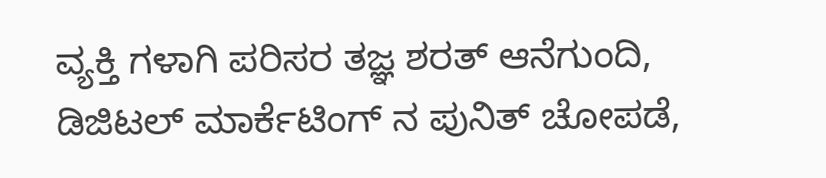ವ್ಯಕ್ತಿ ಗಳಾಗಿ ಪರಿಸರ ತಜ್ಞ ಶರತ್ ಆನೆಗುಂದಿ, ಡಿಜಿಟಲ್ ಮಾರ್ಕೆಟಿಂಗ್ ನ ಪುನಿತ್ ಚೋಪಡೆ,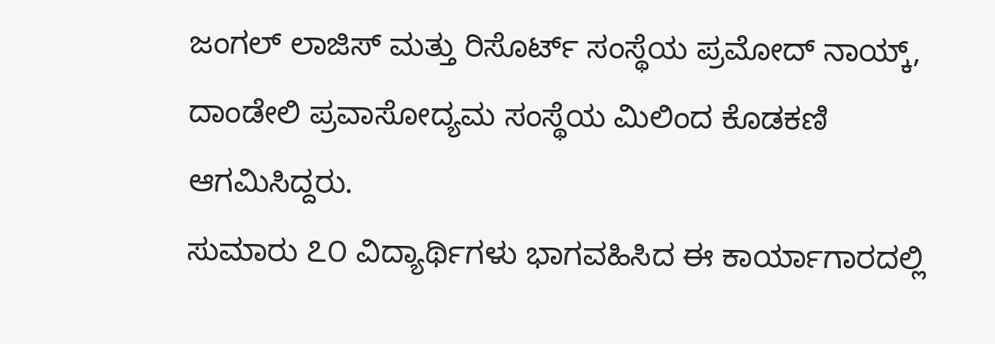ಜಂಗಲ್ ಲಾಜಿಸ್ ಮತ್ತು ರಿಸೊರ್ಟ್ ಸಂಸ್ಥೆಯ ಪ್ರಮೋದ್ ನಾಯ್ಕ್, ದಾಂಡೇಲಿ ಪ್ರವಾಸೋದ್ಯಮ ಸಂಸ್ಥೆಯ ಮಿಲಿಂದ ಕೊಡಕಣಿ ಆಗಮಿಸಿದ್ದರು.
ಸುಮಾರು ೭೦ ವಿದ್ಯಾರ್ಥಿಗಳು ಭಾಗವಹಿಸಿದ ಈ ಕಾರ್ಯಾಗಾರದಲ್ಲಿ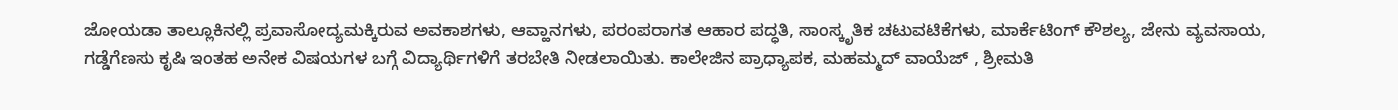ಜೋಯಡಾ ತಾಲ್ಲೂಕಿನಲ್ಲಿ ಪ್ರವಾಸೋದ್ಯಮಕ್ಕಿರುವ ಅವಕಾಶಗಳು, ಆವ್ಹಾನಗಳು, ಪರಂಪರಾಗತ ಆಹಾರ ಪದ್ಧತಿ, ಸಾಂಸ್ಕೃತಿಕ ಚಟುವಟಿಕೆಗಳು, ಮಾರ್ಕೆಟಿಂಗ್ ಕೌಶಲ್ಯ, ಜೇನು ವ್ಯವಸಾಯ, ಗಡ್ಡೆಗೆಣಸು ಕೃಷಿ ಇಂತಹ ಅನೇಕ ವಿಷಯಗಳ ಬಗ್ಗೆ ವಿದ್ಯಾರ್ಥಿಗಳಿಗೆ ತರಬೇತಿ ನೀಡಲಾಯಿತು. ಕಾಲೇಜಿನ ಪ್ರಾಧ್ಯಾಪಕ, ಮಹಮ್ಮದ್ ವಾಯೆಜ್ , ಶ್ರೀಮತಿ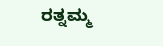ರತ್ನಮ್ಮ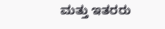ಮತ್ತು ಇತರರು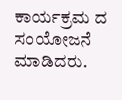ಕಾರ್ಯಕ್ರಮ ದ ಸಂಯೋಜನೆ ಮಾಡಿದರು.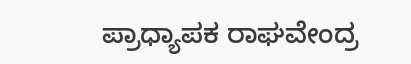ಪ್ರಾಧ್ಯಾಪಕ ರಾಘವೇಂದ್ರ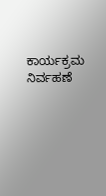ಕಾರ್ಯಕ್ರಮ ನಿರ್ವಹಣೆ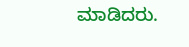ಮಾಡಿದರು.